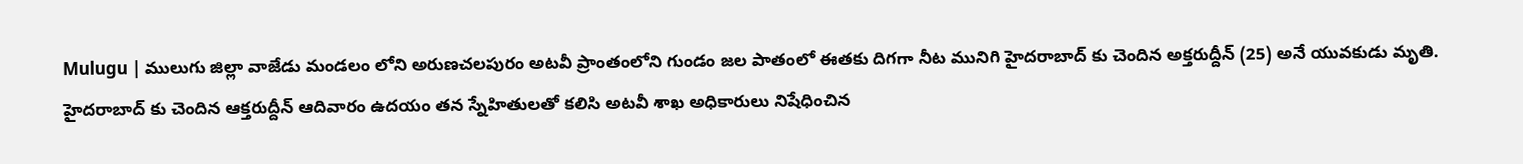Mulugu | ములుగు జిల్లా వాజేడు మండలం లోని అరుణచలపురం అటవీ ప్రాంతంలోని గుండం జల పాతంలో ఈతకు దిగగా నీట మునిగి హైదరాబాద్ కు చెందిన అక్తరుద్దీన్ (25) అనే యువకుడు మృతి. హైదరాబాద్ కు చెందిన ఆక్తరుద్దీన్ ఆదివారం ఉదయం తన స్నేహితులతో కలిసి అటవీ శాఖ అధికారులు నిషేధించిన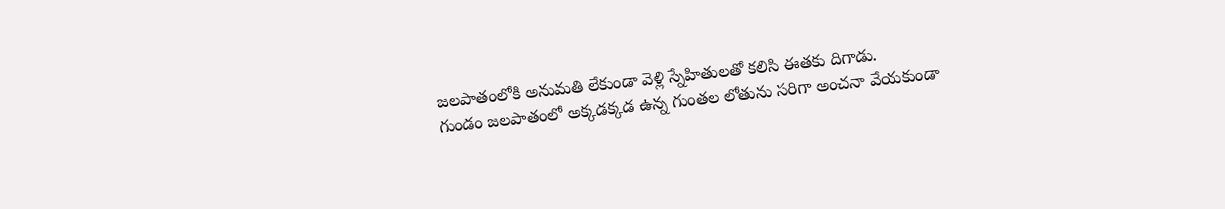జలపాతంలోకి అనుమతి లేకుండా వెళ్లి స్నేహితులతో కలిసి ఈతకు దిగాడు.
గుండం జలపాతంలో అక్కడక్కడ ఉన్న గుంతల లోతును సరిగా అంచనా వేయకుండా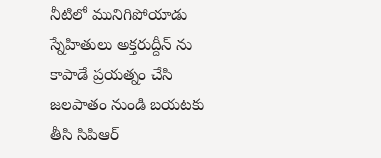నీటిలో మునిగిపోయాడు స్నేహితులు అక్తరుద్దీన్ ను కాపాడే ప్రయత్నం చేసి జలపాతం నుండి బయటకు తీసి సిపిఆర్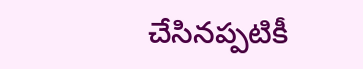చేసినప్పటికీ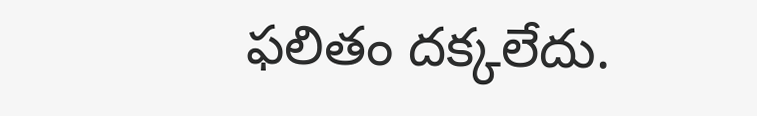ఫలితం దక్కలేదు.